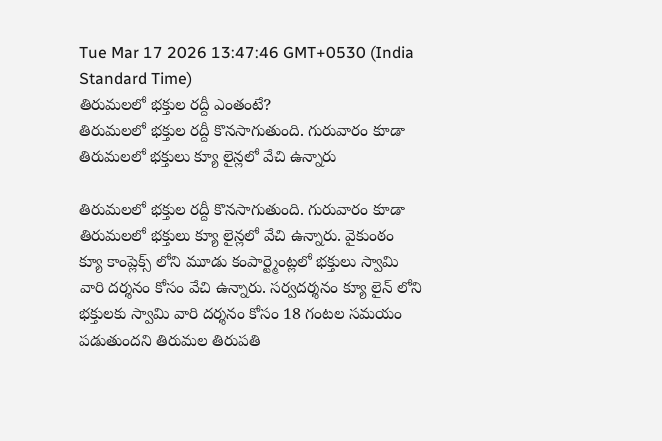Tue Mar 17 2026 13:47:46 GMT+0530 (India Standard Time)
తిరుమలలో భక్తుల రద్దీ ఎంతంటే?
తిరుమలలో భక్తుల రద్దీ కొనసాగుతుంది. గురువారం కూడా తిరుమలలో భక్తులు క్యూ లైన్లలో వేచి ఉన్నారు

తిరుమలలో భక్తుల రద్దీ కొనసాగుతుంది. గురువారం కూడా తిరుమలలో భక్తులు క్యూ లైన్లలో వేచి ఉన్నారు. వైకుంఠం క్యూ కాంప్లెక్స్ లోని మూడు కంపార్ట్మెంట్లలో భక్తులు స్వామి వారి దర్శనం కోసం వేచి ఉన్నారు. సర్వదర్శనం క్యూ లైన్ లోని భక్తులకు స్వామి వారి దర్శనం కోసం 18 గంటల సమయం పడుతుందని తిరుమల తిరుపతి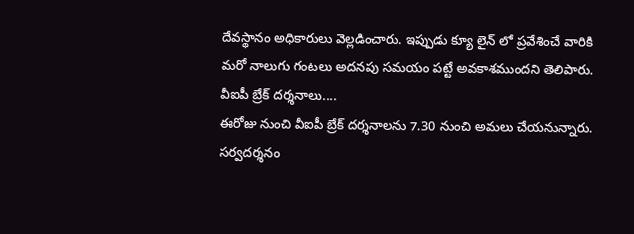దేవస్థానం అధికారులు వెల్లడించారు. ఇప్పుడు క్యూ లైన్ లో ప్రవేశించే వారికి మరో నాలుగు గంటలు అదనపు సమయం పట్టే అవకాశముందని తెలిపారు.
వీఐపీ బ్రేక్ దర్శనాలు....
ఈరోజు నుంచి వీఐపీ బ్రేక్ దర్శనాలను 7.30 నుంచి అమలు చేయనున్నారు. సర్వదర్శనం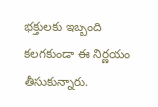భక్తులకు ఇబ్బంది కలగకుండా ఈ నిర్ణయం తీసుకున్నారు.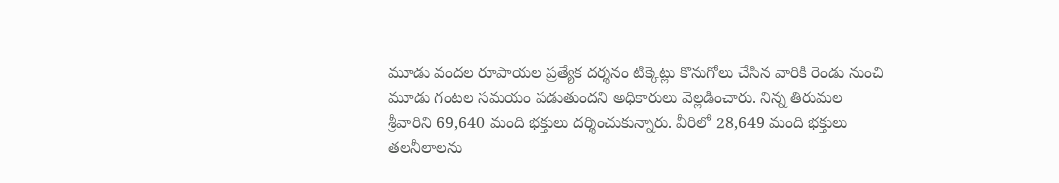మూడు వందల రూపాయల ప్రత్యేక దర్శనం టిక్కెట్లు కొనుగోలు చేసిన వారికి రెండు నుంచి మూడు గంటల సమయం పడుతుందని అధికారులు వెల్లడించారు. నిన్న తిరుమల శ్రీవారిని 69,640 మంది భక్తులు దర్శించుకున్నారు. వీరిలో 28,649 మంది భక్తులు తలనీలాలను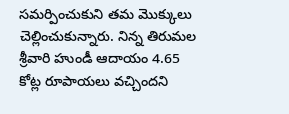సమర్పించుకుని తమ మొక్కులు చెల్లించుకున్నారు. నిన్న తిరుమల శ్రీవారి హుండీ ఆదాయం 4.65 కోట్ల రూపాయలు వచ్చిందని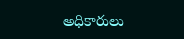అధికారులు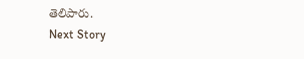తెలిపారు.
Next Story